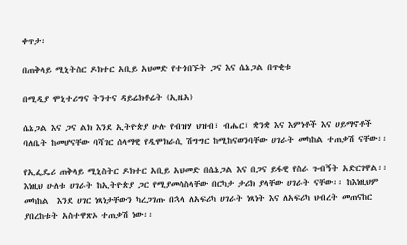ቀጥታ፡

በጠቅላይ ሚኒትስር ዶክተር አቢይ አህመድ የተጎበኙት ጋና እና ሴኔጋል በጥቂቱ

በሚዲያ ሞኒተሪግና ትንተና ዳይሬክቶሬት (ኢዜአ)

ሴኔጋል እና ጋና ልክ እንደ ኢትዮጵያ ሁሉ የብዝሃ ህዝብ፣ ብሔር፣ ቋንቋ እና እምነቶች እና ሀይማኖቶች ባለቤት ከመሆናቸው ባሻገር ሰላማዊ የዲሞክራሲ ሽግግር ከሚከናወንባቸው ሀገራት መካከል ተጠቃሽ ናቸው፡፡

የኢፌዴሪ ጠቅላይ ሚኒስትር ዶክተር አቢይ አህመድ በሴኔጋል እና በጋና ይፋዊ የስራ ጉብኝት አድርገዋል፡፡ እነዚህ ሁለቱ ሀገራት ከኢትዮጵያ ጋር የሚያመሳስላቸው በርካታ ታሪክ ያላቸው ሀገራት ናቸው፡፡ ከእነዚህም መካከል  እንደ ሀገር ነጻነታቸውን ካረጋገጡ በኋላ ለአፍሪካ ሀገራት ነጻነት እና ለአፍሪካ ህብረት መጠናከር ያበረከቱት አስተዋጽኦ ተጠቃሽ ነው፡፡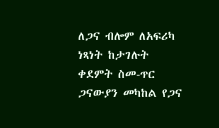ለጋና ብሎም ለአፍሪካ ነጻነት ከታገሉት ቀደምት ስመ-ጥር ጋናውያን መካከል የጋና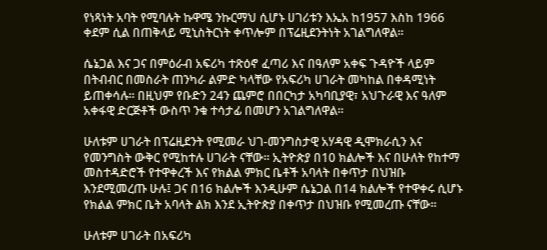የነጻነት አባት የሚባሉት ኩዋሜ ንኩርማህ ሲሆኑ ሀገሪቱን እኤአ ከ1957 እስከ 1966 ቀደም ሲል በጠቅላይ ሚኒስትርነት ቀጥሎም በፕሬዚደንትነት አገልግለዋል፡፡

ሴኔጋል እና ጋና በምዕራብ አፍሪካ ተጽዕኖ ፈጣሪ እና በዓለም አቀፍ ጉዳዮች ላይም በትብብር በመስራት ጠንካራ ልምድ ካላቸው የአፍሪካ ሀገራት መካከል በቀዳሚነት ይጠቀሳሉ፡፡ በዚህም የቡድን 24ን ጨምሮ በበርካታ አካባቢያዊ፣ አህጉራዊ እና ዓለም አቀፋዊ ድርጅቶች ውስጥ ንቁ ተሳታፊ በመሆን አገልግለዋል፡፡

ሁለቱም ሀገራት በፕሬዚደንት የሚመራ ህገ-መንግስታዊ አሃዳዊ ዲሞክራሲን እና የመንግስት ውቅር የሚከተሉ ሀገራት ናቸው፡፡ ኢትዮጵያ በ10 ክልሎች እና በሁለት የከተማ መስተዳድሮች የተዋቀረች እና የክልል ምክር ቤቶች አባላት በቀጥታ በህዝቡ እንደሚመረጡ ሁሉ፤ ጋና በ16 ክልሎች እንዲሁም ሴኔጋል በ14 ክልሎች የተዋቀሩ ሲሆኑ የክልል ምክር ቤት አባላት ልክ እንደ ኢትዮጵያ በቀጥታ በህዝቡ የሚመረጡ ናቸው፡፡

ሁለቱም ሀገራት በአፍሪካ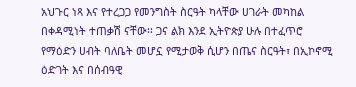አህጉር ነጻ እና የተረጋጋ የመንግስት ስርዓት ካላቸው ሀገራት መካከል በቀዳሚነት ተጠቃሽ ናቸው፡፡ ጋና ልክ እንደ ኢትዮጵያ ሁሉ በተፈጥሮ የማዕድን ሀብት ባለቤት መሆኗ የሚታወቅ ሲሆን በጤና ስርዓት፣ በኢኮኖሚ ዕድገት እና በሰብዓዊ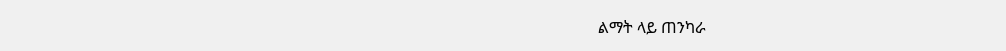ልማት ላይ ጠንካራ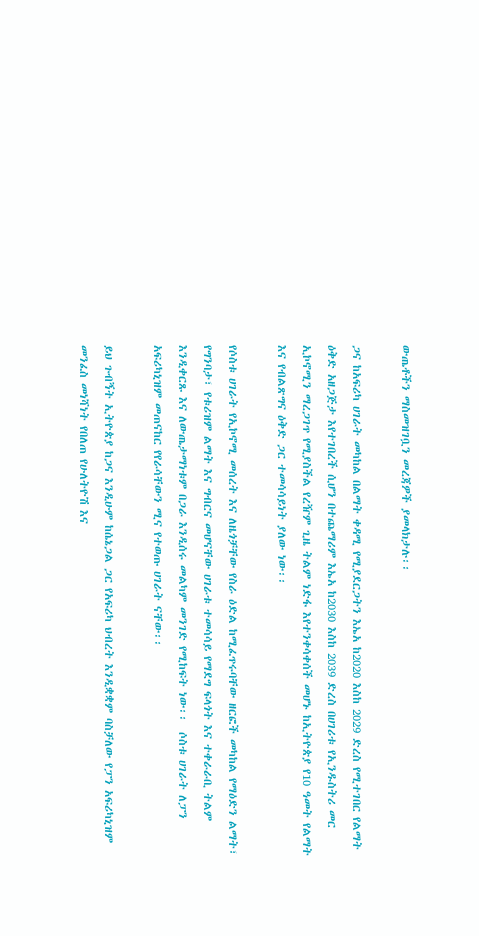ውጤቶችን ማስመዝገቧን መረጃዎች ያመላክታሉ፡፡

ጋና ከአፍሪካ ሀገራት መካከል በልማት ቀዳሚ የሚያደርጋትን እኤአ ከ2020 እስከ 2029 ድረስ የሚተገበር የልማት ዕቅድ አዘጋጅታ እየተገበረች ሲሆን በተጨማሪም እኤአ ከ2030 እስከ 2039 ድረስ በሀገሪቱ የኢንዱስትሪ መር ኢኮኖሚን ማረጋገጥ የሚያስችል የረዥም ጊዜ ትልም ነድፋ እየተንቀሳቀሰች መሆኑ ከኢትዮጵያ የ10 ዓመት የልማት እና የብልጽግና ዕቅድ ጋር ተመሳሳይነት ያለው ነው፡፡

የሶስቱ ሀገራት የኢኮኖሚ መሰረት እና ለዜጎቻቸው የስራ ዕድል ከሚፈጥሩባቸው ዘርፎች መካከል የማዕድን ልማት፣ የግንባታ፣ የቱሪዝም ልማት እና ግብርና መሆናቸው ሀገራቱ ተመሳሳይ የማደግ ፍላጎት እና ተቀራራቢ ትልም እንዲቀርጹ እና ለውጤታማነቱም በጋራ እንዲሰሩ መልካም መንገድ የሚከፍት ነው፡፡  ሶስቱ ሀገራት ለፓን አፍሪካኒዝም መጠናከር የየራሳቸውን ሚና የተወጡ ሀገራት ናቸው፡፡

ይህ ጉብኝት ኢትዮጵያ ከጋና እንዲሁም ከሴኔጋል ጋር የአፍሪካ ህብረት እንዲቋቋም ባስቻለው የፓን አፍሪካኒዝም መንፈስ መነሻነት የበለጠ የሁለትዮሽ እና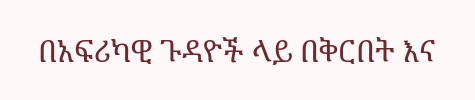በአፍሪካዊ ጉዳዮች ላይ በቅርበት እና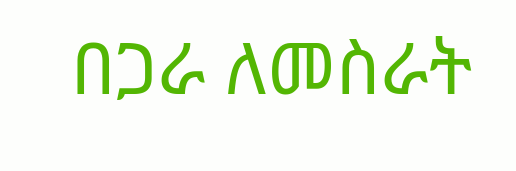በጋራ ለመስራት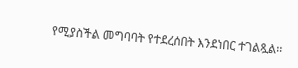የሚያስችል መግባባት የተደረሰበት እንደነበር ተገልጿል፡፡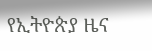የኢትዮጵያ ዜና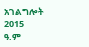አገልግሎት
2015
ዓ.ም